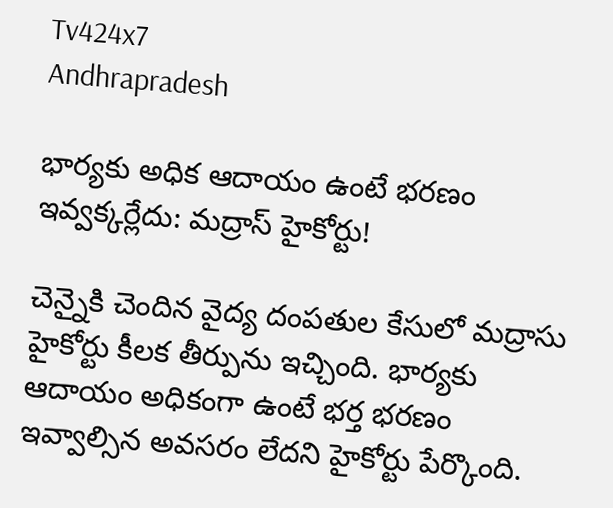Tv424x7
Andhrapradesh

భార్యకు అధిక ఆదాయం ఉంటే భరణం ఇవ్వక్కర్లేదు: మద్రాస్ హైకోర్టు!

చెన్నైకి చెందిన వైద్య దంపతుల కేసులో మద్రాసు హైకోర్టు కీలక తీర్పును ఇచ్చింది. భార్యకు ఆదాయం అధికంగా ఉంటే భర్త భరణం ఇవ్వాల్సిన అవసరం లేదని హైకోర్టు పేర్కొంది.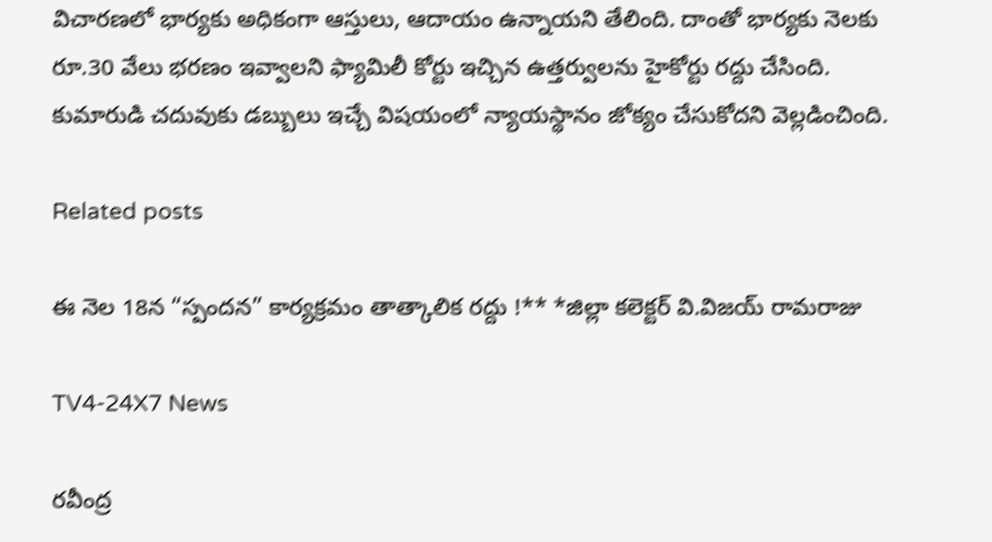విచారణలో భార్యకు అధికంగా ఆస్తులు, ఆదాయం ఉన్నాయని తేలింది. దాంతో భార్యకు నెలకు రూ.30 వేలు భరణం ఇవ్వాలని ఫ్యామిలీ కోర్టు ఇచ్చిన ఉత్తర్వులను హైకోర్టు రద్దు చేసింది. కుమారుడి చదువుకు డబ్బులు ఇచ్చే విషయంలో న్యాయస్థానం జోక్యం చేసుకోదని వెల్లడించింది.

Related posts

ఈ నెల 18న “స్పందన” కార్యక్రమం తాత్కాలిక రద్దు !** *జిల్లా కలెక్టర్ వి.విజయ్ రామరాజు

TV4-24X7 News

రవీంద్ర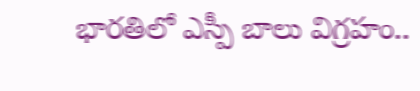భారతిలో ఎస్పీ బాలు విగ్రహం..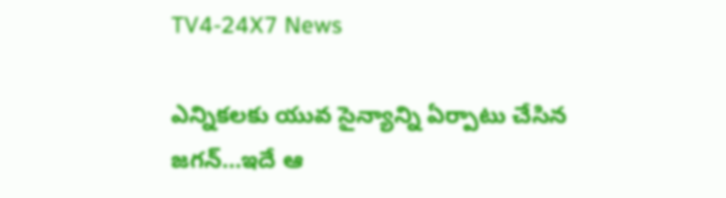TV4-24X7 News

ఎన్నికలకు యువ సైన్యాన్ని ఏర్పాటు చేసిన జగన్…ఇదే ఆ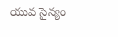యువ సైన్యం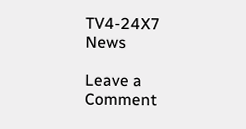TV4-24X7 News

Leave a Comment